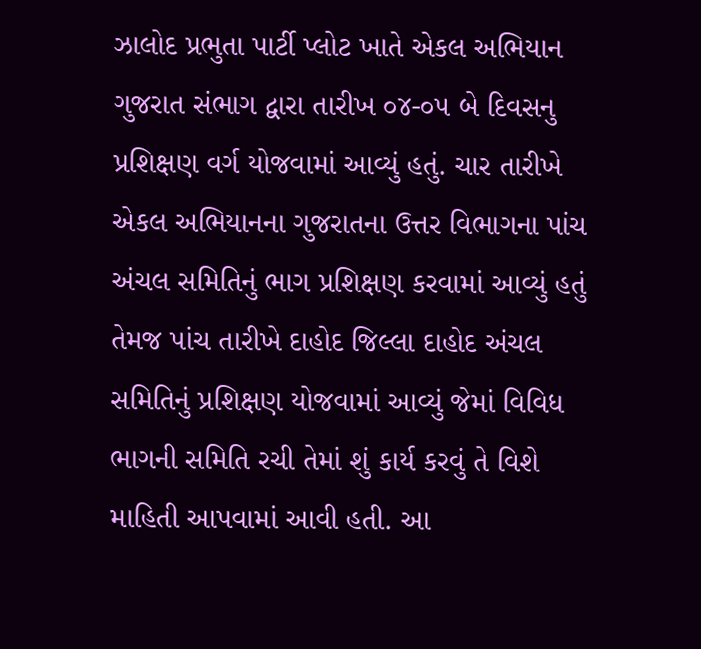ઝાલોદ પ્રભુતા પાર્ટી પ્લોટ ખાતે એકલ અભિયાન ગુજરાત સંભાગ દ્વારા તારીખ ૦૪-૦૫ બે દિવસનુ પ્રશિક્ષણ વર્ગ યોજવામાં આવ્યું હતું. ચાર તારીખે એકલ અભિયાનના ગુજરાતના ઉત્તર વિભાગના પાંચ અંચલ સમિતિનું ભાગ પ્રશિક્ષણ કરવામાં આવ્યું હતું તેમજ પાંચ તારીખે દાહોદ જિલ્લા દાહોદ અંચલ સમિતિનું પ્રશિક્ષણ યોજવામાં આવ્યું જેમાં વિવિધ ભાગની સમિતિ રચી તેમાં શું કાર્ય કરવું તે વિશે માહિતી આપવામાં આવી હતી. આ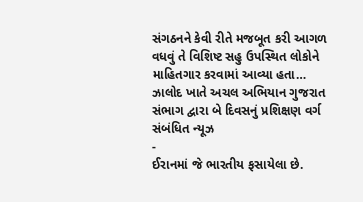સંગઠનને કેવી રીતે મજબૂત કરી આગળ વધવું તે વિશિષ્ટ સહુ ઉપસ્થિત લોકોને માહિતગાર કરવામાં આવ્યા હતા…
ઝાલોદ ખાતે અચલ અભિયાન ગુજરાત સંભાગ દ્વારા બે દિવસનું પ્રશિક્ષણ વર્ગ
સંબંધિત ન્યૂઝ
-
ઈરાનમાં જે ભારતીય ફસાયેલા છે.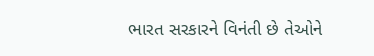ભારત સરકારને વિનંતી છે તેઓને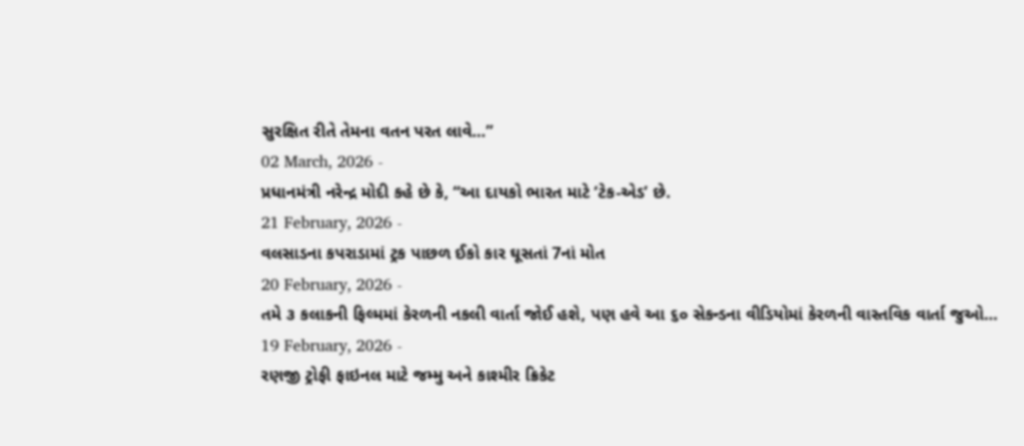સુરક્ષિત રીતે તેમના વતન પરત લાવે…”
02 March, 2026 -
પ્રધાનમંત્રી નરેન્દ્ર મોદી કહે છે કે, “આ દાયકો ભારત માટે ‘ટેક-એડ’ છે.
21 February, 2026 -
વલસાડના કપરાડામાં ટ્રક પાછળ ઈકો કાર ઘૂસતાં 7નાં મોત
20 February, 2026 -
તમે ૩ કલાકની ફિલ્મમાં કેરળની નકલી વાર્તા જોઈ હશે, પણ હવે આ ૬૦ સેકન્ડના વીડિયોમાં કેરળની વાસ્તવિક વાર્તા જુઓ…
19 February, 2026 -
રણજી ટ્રોફી ફાઇનલ માટે જમ્મુ અને કાશ્મીર ક્રિકેટ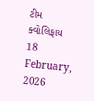ટીમ ક્વોલિફાય
18 February, 2026